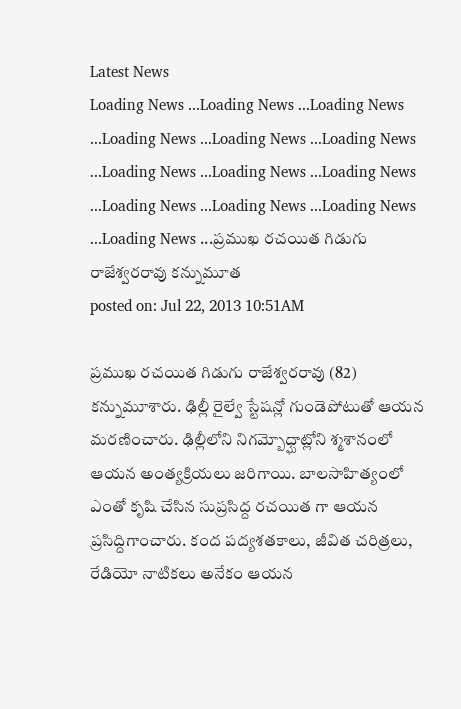Latest News
Loading News ...Loading News ...Loading News ...Loading News ...Loading News ...Loading News ...Loading News ...Loading News ...Loading News ...Loading News ...Loading News ...Loading News ...Loading News ...ప్రముఖ రచయిత గిడుగు రాజేశ్వరరావు కన్నుమూత
posted on: Jul 22, 2013 10:51AM

ప్రముఖ రచయిత గిడుగు రాజేశ్వరరావు (82) కన్నుమూశారు. ఢిల్లీ రైల్వే స్టేషన్లో గుండెపోటుతో ఆయన మరణించారు. ఢిల్లీలోని నిగమ్బోధ్ఘాట్లోని శ్మశానంలో ఆయన అంత్యక్రియలు జరిగాయి. బాలసాహిత్యంలో ఎంతో కృషి చేసిన సుప్రసిద్ద రచయిత గా ఆయన ప్రసిద్దిగాంచారు. కంద పద్యశతకాలు, జీవిత చరిత్రలు, రేడియో నాటికలు అనేకం ఆయన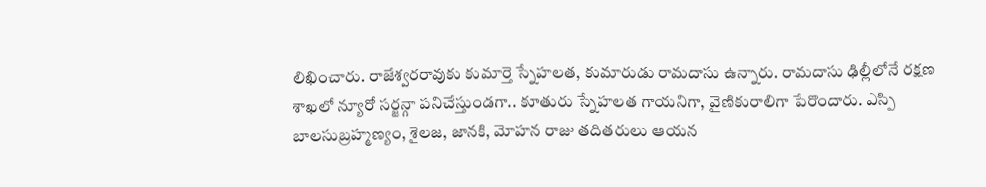లిఖించారు. రాజేశ్వరరావుకు కుమార్తె స్నేహలత, కుమారుడు రామదాసు ఉన్నారు. రామదాసు ఢిల్లీలోనే రక్షణ శాఖలో న్యూరో సర్జన్గా పనిచేస్తుండగా.. కూతురు స్నేహలత గాయనిగా, వైణికురాలిగా పేరొందారు. ఎస్పి బాలసుబ్రహ్మణ్యం, శైలజ, జానకి, మోహన రాజు తదితరులు ఆయన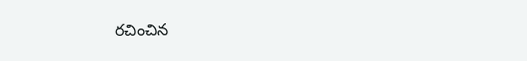రచించిన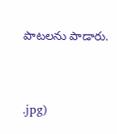పాటలను పాడారు.


.jpg)